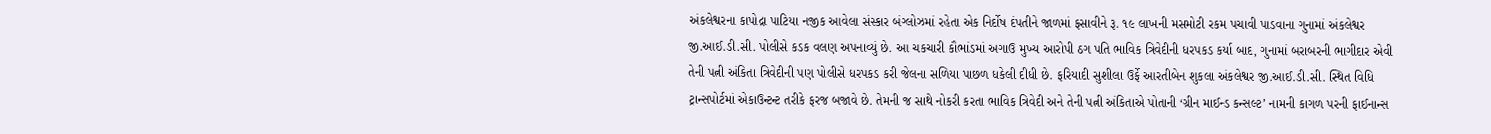અંકલેશ્વરના કાપોદ્રા પાટિયા નજીક આવેલા સંસ્કાર બંગ્લોઝમાં રહેતા એક નિર્દોષ દંપતીને જાળમાં ફસાવીને રૂ. ૧૯ લાખની મસમોટી રકમ પચાવી પાડવાના ગુનામાં અંકલેશ્વર જી.આઈ.ડી.સી. પોલીસે કડક વલણ અપનાવ્યું છે. આ ચકચારી કૌભાંડમાં અગાઉ મુખ્ય આરોપી ઠગ પતિ ભાવિક ત્રિવેદીની ધરપકડ કર્યા બાદ, ગુનામાં બરાબરની ભાગીદાર એવી તેની પત્ની અંકિતા ત્રિવેદીની પણ પોલીસે ધરપકડ કરી જેલના સળિયા પાછળ ધકેલી દીધી છે. ફરિયાદી સુશીલા ઉર્ફે આરતીબેન શુકલા અંકલેશ્વર જી.આઈ.ડી.સી. સ્થિત વિધિ ટ્રાન્સપોર્ટમાં એકાઉન્ટન્ટ તરીકે ફરજ બજાવે છે. તેમની જ સાથે નોકરી કરતા ભાવિક ત્રિવેદી અને તેની પત્ની અંકિતાએ પોતાની ‘ગ્રીન માઈન્ડ કન્સલ્ટ’ નામની કાગળ પરની ફાઈનાન્સ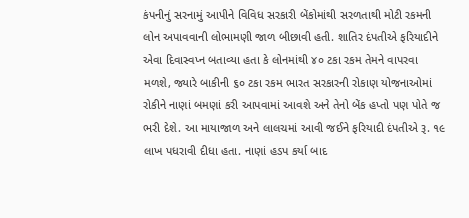કંપનીનું સરનામું આપીને વિવિધ સરકારી બેંકોમાંથી સરળતાથી મોટી રકમની લોન અપાવવાની લોભામણી જાળ બીછાવી હતી. શાતિર દંપતીએ ફરિયાદીને એવા દિવાસ્વપ્ન બતાવ્યા હતા કે લોનમાંથી ૪૦ ટકા રકમ તેમને વાપરવા મળશે, જ્યારે બાકીની ૬૦ ટકા રકમ ભારત સરકારની રોકાણ યોજનાઓમાં રોકીને નાણાં બમણાં કરી આપવામાં આવશે અને તેનો બેંક હપ્તો પણ પોતે જ ભરી દેશે. આ માયાજાળ અને લાલચમાં આવી જઈને ફરિયાદી દંપતીએ રૂ. ૧૯ લાખ પધરાવી દીધા હતા. નાણાં હડપ કર્યા બાદ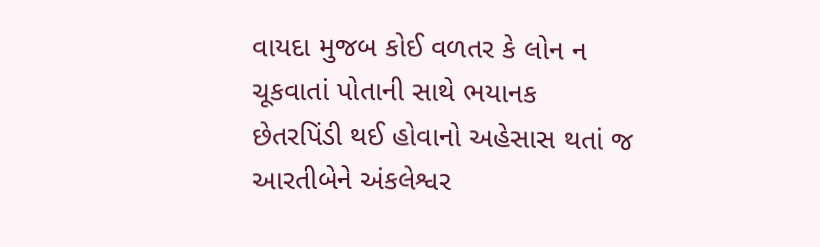વાયદા મુજબ કોઈ વળતર કે લોન ન ચૂકવાતાં પોતાની સાથે ભયાનક છેતરપિંડી થઈ હોવાનો અહેસાસ થતાં જ આરતીબેને અંકલેશ્વર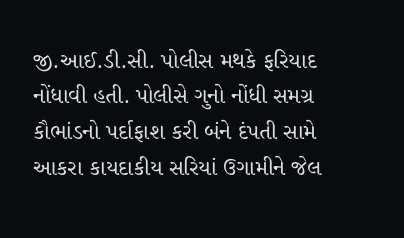જી.આઈ.ડી.સી. પોલીસ મથકે ફરિયાદ નોંધાવી હતી. પોલીસે ગુનો નોંધી સમગ્ર કૌભાંડનો પર્દાફાશ કરી બંને દંપતી સામે આકરા કાયદાકીય સરિયાં ઉગામીને જેલ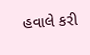હવાલે કરી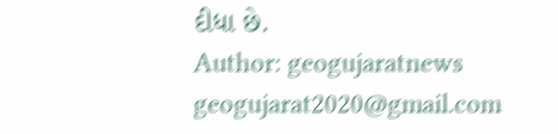દીધા છે.
Author: geogujaratnews
geogujarat2020@gmail.com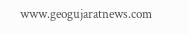www.geogujaratnews.com